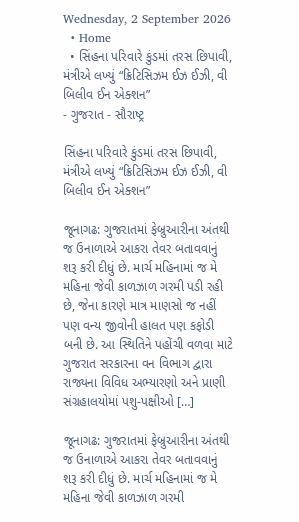Wednesday, 2 September 2026
  • Home
  • સિંહના પરિવારે કુંડમાં તરસ છિપાવી, મંત્રીએ લખ્યું “ક્રિટિસિઝમ ઈઝ ઈઝી, વી બિલીવ ઈન એક્શન”
- ગુજરાત - સૌરાષ્ટ્ર

સિંહના પરિવારે કુંડમાં તરસ છિપાવી, મંત્રીએ લખ્યું “ક્રિટિસિઝમ ઈઝ ઈઝી, વી બિલીવ ઈન એક્શન”

જૂનાગઢ: ગુજરાતમાં ફેબ્રુઆરીના અંતથી જ ઉનાળાએ આકરા તેવર બતાવવાનું શરૂ કરી દીધું છે. માર્ચ મહિનામાં જ મે મહિના જેવી કાળઝાળ ગરમી પડી રહી છે, જેના કારણે માત્ર માણસો જ નહીં પણ વન્ય જીવોની હાલત પણ કફોડી બની છે. આ સ્થિતિને પહોંચી વળવા માટે ગુજરાત સરકારના વન વિભાગ દ્વારા રાજ્યના વિવિધ અભ્યારણો અને પ્રાણી સંગ્રહાલયોમાં પશુ-પક્ષીઓ […]

જૂનાગઢ: ગુજરાતમાં ફેબ્રુઆરીના અંતથી જ ઉનાળાએ આકરા તેવર બતાવવાનું શરૂ કરી દીધું છે. માર્ચ મહિનામાં જ મે મહિના જેવી કાળઝાળ ગરમી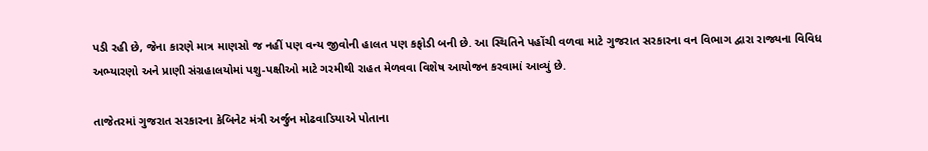પડી રહી છે, જેના કારણે માત્ર માણસો જ નહીં પણ વન્ય જીવોની હાલત પણ કફોડી બની છે. આ સ્થિતિને પહોંચી વળવા માટે ગુજરાત સરકારના વન વિભાગ દ્વારા રાજ્યના વિવિધ અભ્યારણો અને પ્રાણી સંગ્રહાલયોમાં પશુ-પક્ષીઓ માટે ગરમીથી રાહત મેળવવા વિશેષ આયોજન કરવામાં આવ્યું છે.

તાજેતરમાં ગુજરાત સરકારના કેબિનેટ મંત્રી અર્જુન મોઢવાડિયાએ પોતાના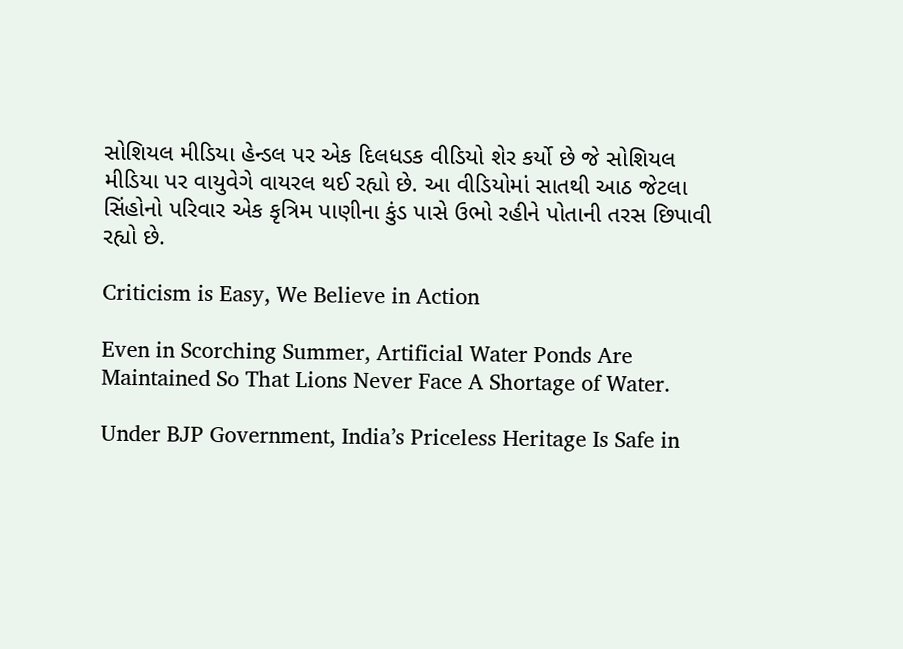સોશિયલ મીડિયા હેન્ડલ પર એક દિલધડક વીડિયો શેર કર્યો છે જે સોશિયલ મીડિયા પર વાયુવેગે વાયરલ થઈ રહ્યો છે. આ વીડિયોમાં સાતથી આઠ જેટલા સિંહોનો પરિવાર એક કૃત્રિમ પાણીના કુંડ પાસે ઉભો રહીને પોતાની તરસ છિપાવી રહ્યો છે.

Criticism is Easy, We Believe in Action

Even in Scorching Summer, Artificial Water Ponds Are Maintained So That Lions Never Face A Shortage of Water.

Under BJP Government, India’s Priceless Heritage Is Safe in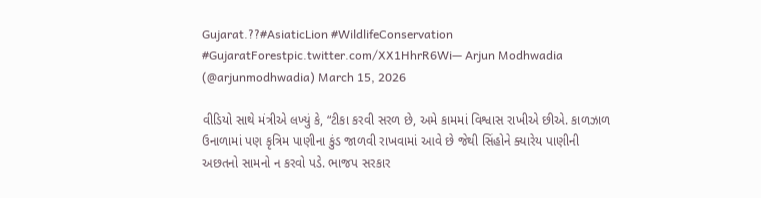Gujarat.??#AsiaticLion #WildlifeConservation #GujaratForestpic.twitter.com/XX1HhrR6Wi— Arjun Modhwadia (@arjunmodhwadia) March 15, 2026

વીડિયો સાથે મંત્રીએ લખ્યું કે, “ટીકા કરવી સરળ છે, અમે કામમાં વિશ્વાસ રાખીએ છીએ. કાળઝાળ ઉનાળામાં પણ કૃત્રિમ પાણીના કુંડ જાળવી રાખવામાં આવે છે જેથી સિંહોને ક્યારેય પાણીની અછતનો સામનો ન કરવો પડે. ભાજપ સરકાર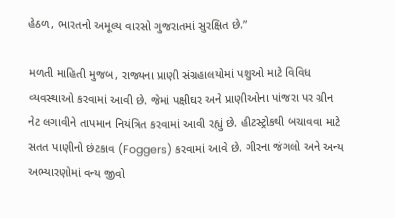હેઠળ, ભારતનો અમૂલ્ય વારસો ગુજરાતમાં સુરક્ષિત છે.”

મળતી માહિતી મુજબ, રાજ્યના પ્રાણી સંગ્રહાલયોમાં પશુઓ માટે વિવિધ વ્યવસ્થાઓ કરવામાં આવી છે. જેમાં પક્ષીઘર અને પ્રાણીઓના પાંજરા પર ગ્રીન નેટ લગાવીને તાપમાન નિયંત્રિત કરવામાં આવી રહ્યું છે. હીટસ્ટ્રોકથી બચાવવા માટે સતત પાણીનો છંટકાવ (Foggers) કરવામાં આવે છે. ગીરના જંગલો અને અન્ય અભ્યારણોમાં વન્ય જીવો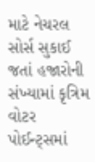માટે નેચરલ સોર્સ સુકાઈ જતાં હજારોની સંખ્યામાં કૃત્રિમ વોટર પોઈન્ટ્સમાં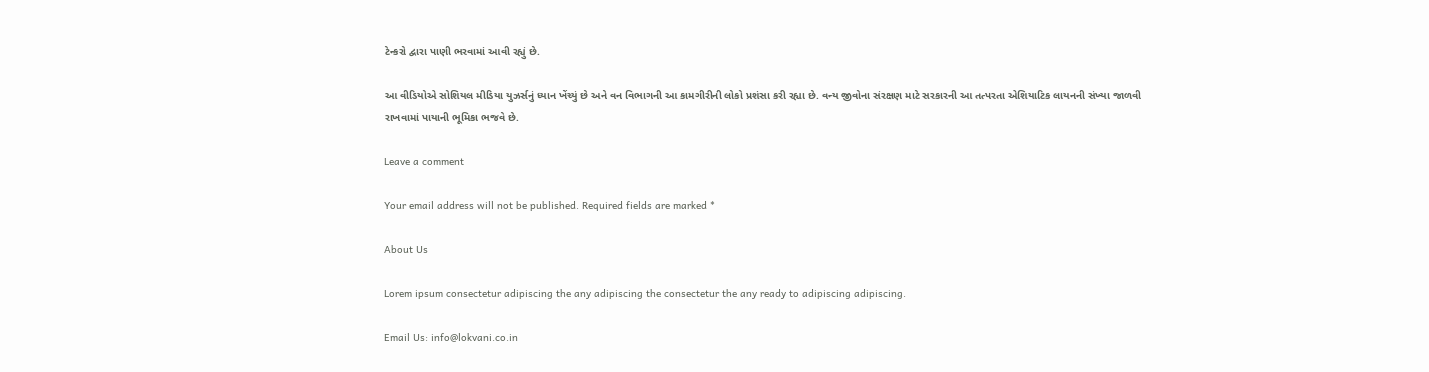ટેન્કરો દ્વારા પાણી ભરવામાં આવી રહ્યું છે.

આ વીડિયોએ સોશિયલ મીડિયા યુઝર્સનું ધ્યાન ખેંચ્યું છે અને વન વિભાગની આ કામગીરીની લોકો પ્રશંસા કરી રહ્યા છે. વન્ય જીવોના સંરક્ષણ માટે સરકારની આ તત્પરતા એશિયાટિક લાયનની સંખ્યા જાળવી રાખવામાં પાયાની ભૂમિકા ભજવે છે.

Leave a comment

Your email address will not be published. Required fields are marked *

About Us

Lorem ipsum consectetur adipiscing the any adipiscing the consectetur the any ready to adipiscing adipiscing.

Email Us: info@lokvani.co.in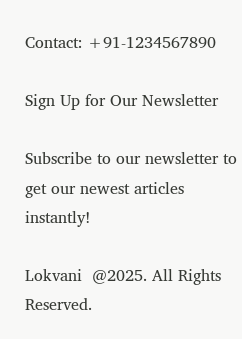Contact: +91-1234567890

Sign Up for Our Newsletter

Subscribe to our newsletter to get our newest articles instantly!

Lokvani  @2025. All Rights Reserved.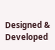Designed & Developed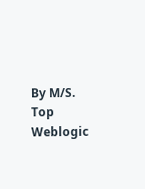By M/S. Top Weblogic